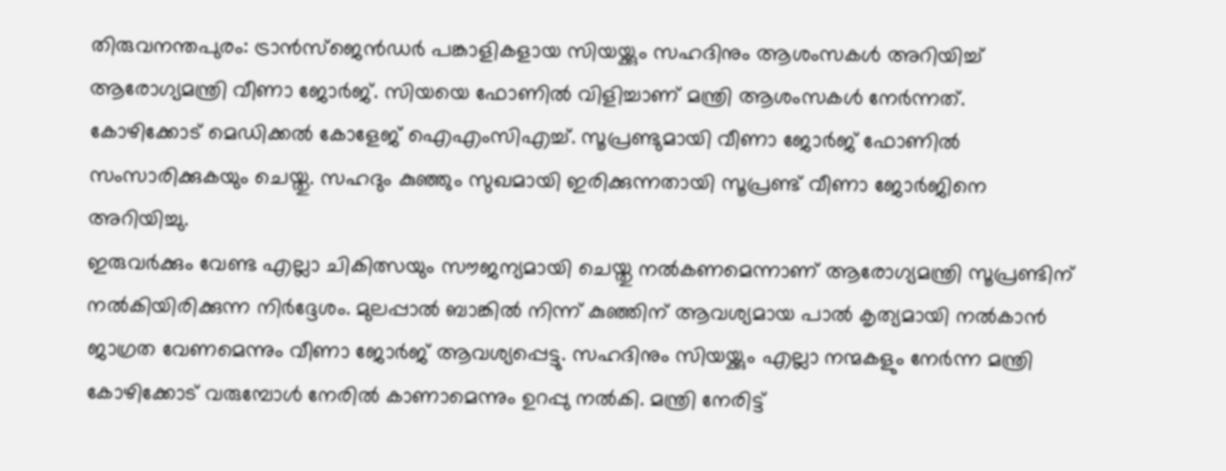തിരുവനന്തപുരം: ട്രാൻസ്ജെൻഡർ പങ്കാളികളായ സിയയ്ക്കും സഹദിനും ആശംസകൾ അറിയിച്ച് ആരോഗ്യമന്ത്രി വീണാ ജോർജ്. സിയയെ ഫോണിൽ വിളിച്ചാണ് മന്ത്രി ആശംസകൾ നേർന്നത്. കോഴിക്കോട് മെഡിക്കൽ കോളേജ് ഐഎംസിഎച്ച്. സൂപ്രണ്ടുമായി വീണാ ജോർജ് ഫോണിൽ സംസാരിക്കുകയും ചെയ്തു. സഹദും കുഞ്ഞും സുഖമായി ഇരിക്കുന്നതായി സൂപ്രണ്ട് വീണാ ജോർജിനെ അറിയിച്ചു.
ഇരുവർക്കും വേണ്ട എല്ലാ ചികിത്സയും സൗജന്യമായി ചെയ്തു നൽകണമെന്നാണ് ആരോഗ്യമന്ത്രി സൂപ്രണ്ടിന് നൽകിയിരിക്കുന്ന നിർദ്ദേശം. മുലപ്പാൽ ബാങ്കിൽ നിന്ന് കുഞ്ഞിന് ആവശ്യമായ പാൽ കൃത്യമായി നൽകാൻ ജാഗ്രത വേണമെന്നും വീണാ ജോർജ് ആവശ്യപ്പെട്ടു. സഹദിനും സിയയ്ക്കും എല്ലാ നന്മകളും നേർന്ന മന്ത്രി കോഴിക്കോട് വരുമ്പോൾ നേരിൽ കാണാമെന്നും ഉറപ്പു നൽകി. മന്ത്രി നേരിട്ട്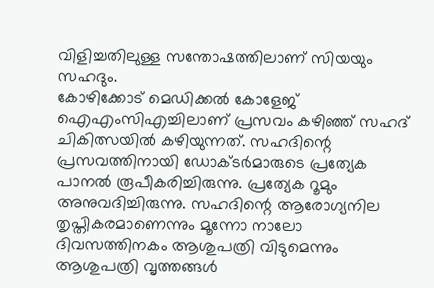വിളിച്ചതിലുള്ള സന്തോഷത്തിലാണ് സിയയും സഹദും.
കോഴിക്കോട് മെഡിക്കൽ കോളേജ് ഐഎംസിഎച്ചിലാണ് പ്രസവം കഴിഞ്ഞ് സഹദ് ചികിത്സയിൽ കഴിയുന്നത്. സഹദിന്റെ പ്രസവത്തിനായി ഡോക്ടർമാരുടെ പ്രത്യേക പാനൽ രൂപീകരിച്ചിരുന്നു. പ്രത്യേക റൂമും അനുവദിച്ചിരുന്നു. സഹദിന്റെ ആരോഗ്യനില തൃപ്തികരമാണെന്നും മൂന്നോ നാലോ ദിവസത്തിനകം ആശുപത്രി വിടുമെന്നും ആശുപത്രി വൃത്തങ്ങൾ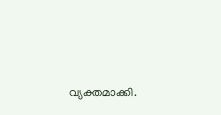വ്യക്തമാക്കി.